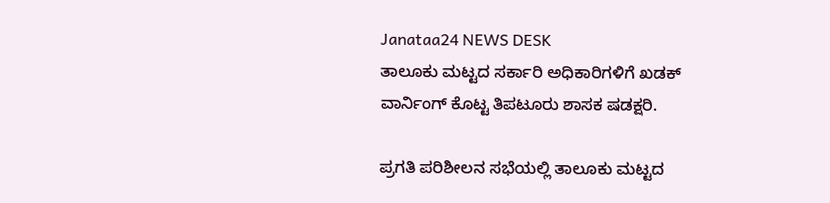Janataa24 NEWS DESK
ತಾಲೂಕು ಮಟ್ಟದ ಸರ್ಕಾರಿ ಅಧಿಕಾರಿಗಳಿಗೆ ಖಡಕ್ ವಾರ್ನಿಂಗ್ ಕೊಟ್ಟ ತಿಪಟೂರು ಶಾಸಕ ಷಡಕ್ಷರಿ.

ಪ್ರಗತಿ ಪರಿಶೀಲನ ಸಭೆಯಲ್ಲಿ ತಾಲೂಕು ಮಟ್ಟದ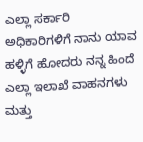ಎಲ್ಲಾ ಸರ್ಕಾರಿ ಅಧಿಕಾರಿಗಳಿಗೆ ನಾನು ಯಾವ ಹಳ್ಳಿಗೆ ಹೋದರು ನನ್ನ ಹಿಂದೆ ಎಲ್ಲಾ ಇಲಾಖೆ ವಾಹನಗಳು ಮತ್ತು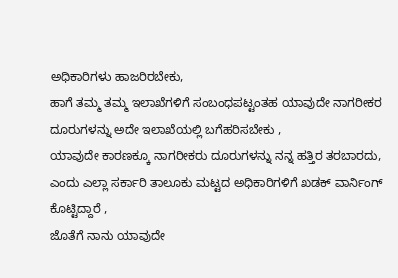ಅಧಿಕಾರಿಗಳು ಹಾಜರಿರಬೇಕು,
ಹಾಗೆ ತಮ್ಮ ತಮ್ಮ ಇಲಾಖೆಗಳಿಗೆ ಸಂಬಂಧಪಟ್ಟಂತಹ ಯಾವುದೇ ನಾಗರೀಕರ ದೂರುಗಳನ್ನು ಅದೇ ಇಲಾಖೆಯಲ್ಲಿ ಬಗೆಹರಿಸಬೇಕು ,
ಯಾವುದೇ ಕಾರಣಕ್ಕೂ ನಾಗರೀಕರು ದೂರುಗಳನ್ನು ನನ್ನ ಹತ್ತಿರ ತರಬಾರದು,
ಎಂದು ಎಲ್ಲಾ ಸರ್ಕಾರಿ ತಾಲೂಕು ಮಟ್ಟದ ಅಧಿಕಾರಿಗಳಿಗೆ ಖಡಕ್ ವಾರ್ನಿಂಗ್ ಕೊಟ್ಟಿದ್ದಾರೆ ,
ಜೊತೆಗೆ ನಾನು ಯಾವುದೇ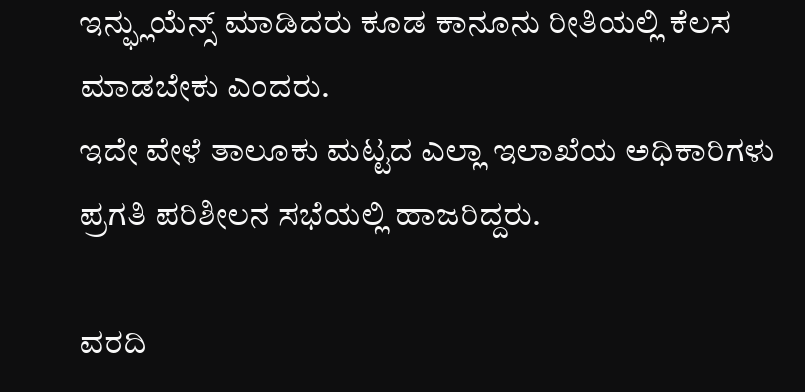ಇನ್ಫ್ಲುಯೆನ್ಸ್ ಮಾಡಿದರು ಕೂಡ ಕಾನೂನು ರೀತಿಯಲ್ಲಿ ಕೆಲಸ ಮಾಡಬೇಕು ಎಂದರು.
ಇದೇ ವೇಳೆ ತಾಲೂಕು ಮಟ್ಟದ ಎಲ್ಲಾ ಇಲಾಖೆಯ ಅಧಿಕಾರಿಗಳು ಪ್ರಗತಿ ಪರಿಶೀಲನ ಸಭೆಯಲ್ಲಿ ಹಾಜರಿದ್ದರು.

ವರದಿ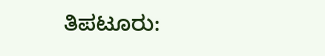ತಿಪಟೂರು: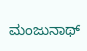ಮಂಜುನಾಥ್